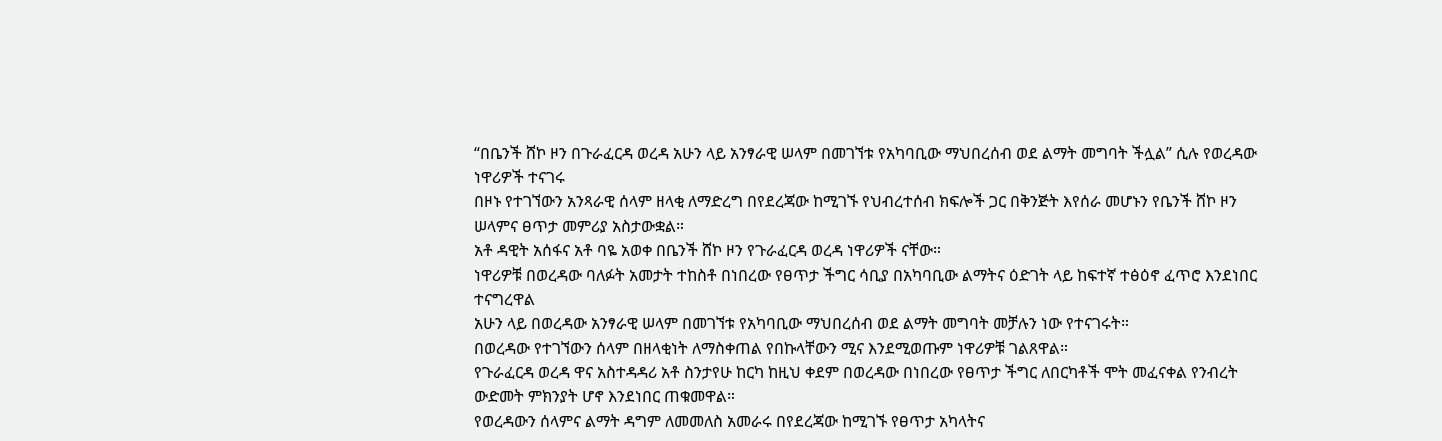“በቤንች ሸኮ ዞን በጉራፈርዳ ወረዳ አሁን ላይ አንፃራዊ ሠላም በመገኘቱ የአካባቢው ማህበረሰብ ወደ ልማት መግባት ችሏል” ሲሉ የወረዳው ነዋሪዎች ተናገሩ
በዞኑ የተገኘውን አንጻራዊ ሰላም ዘላቂ ለማድረግ በየደረጃው ከሚገኙ የህብረተሰብ ክፍሎች ጋር በቅንጅት እየሰራ መሆኑን የቤንች ሸኮ ዞን ሠላምና ፀጥታ መምሪያ አስታውቋል።
አቶ ዳዊት አሰፋና አቶ ባዬ አወቀ በቤንች ሸኮ ዞን የጉራፈርዳ ወረዳ ነዋሪዎች ናቸው።
ነዋሪዎቹ በወረዳው ባለፉት አመታት ተከስቶ በነበረው የፀጥታ ችግር ሳቢያ በአካባቢው ልማትና ዕድገት ላይ ከፍተኛ ተፅዕኖ ፈጥሮ እንደነበር ተናግረዋል
አሁን ላይ በወረዳው አንፃራዊ ሠላም በመገኘቱ የአካባቢው ማህበረሰብ ወደ ልማት መግባት መቻሉን ነው የተናገሩት።
በወረዳው የተገኘውን ሰላም በዘላቂነት ለማስቀጠል የበኩላቸውን ሚና እንደሚወጡም ነዋሪዎቹ ገልጸዋል።
የጉራፈርዳ ወረዳ ዋና አስተዳዳሪ አቶ ስንታየሁ ከርካ ከዚህ ቀደም በወረዳው በነበረው የፀጥታ ችግር ለበርካቶች ሞት መፈናቀል የንብረት ውድመት ምክንያት ሆኖ እንደነበር ጠቁመዋል።
የወረዳውን ሰላምና ልማት ዳግም ለመመለስ አመራሩ በየደረጃው ከሚገኙ የፀጥታ አካላትና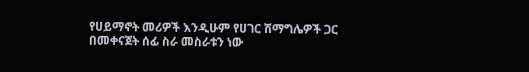የሀይማኖት መሪዎች እንዲሁም የሀገር ሽማግሌዎች ጋር በመቀናጀት ሰፊ ስራ መስራቱን ነው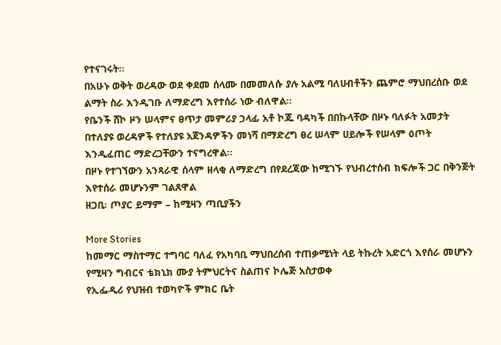የተናገሩት፡፡
በአሁኑ ወቅት ወረዳው ወደ ቀደመ ሰላሙ በመመለሱ ያሉ አልሚ ባለሀብቶችን ጨምሮ ማህበረሰቡ ወደ ልማት ስራ እንዲገቡ ለማድረግ እየተሰራ ነው ብለዋል።
የቤንች ሸኮ ዞን ሠላምና ፀጥታ መምሪያ ኃላፊ አቶ ኮጁ ባዳካች በበኩላቸው በዞኑ ባለፉት አመታት በተለያዩ ወረዳዎች የተለያዩ አጀንዳዎችን መነሻ በማድረግ ፀረ ሠላም ሀይሎች የሠላም ዕጦት እንዲፈጠር ማድረጋቸውን ተናግረዋል፡፡
በዞኑ የተገኘውን አንጻራዊ ሰላም ዘላቂ ለማድረግ በየደረጃው ከሚገኙ የህብረተሰብ ክፍሎች ጋር በቅንጅት እየተሰራ መሆኑንም ገልጸዋል
ዘጋቢ፡ ጦያር ይማም – ከሚዛን ጣቢያችን

More Stories
ከመማር ማስተማር ተግባር ባለፈ የአካባቢ ማህበረሰብ ተጠቃሚነት ላይ ትኩረት አድርጎ እየሰራ መሆኑን የሚዛን ግብርና ቴክኒክ ሙያ ትምህርትና ስልጠና ኮሌጅ አስታወቀ
የኢፌዲሪ የህዝብ ተወካዮች ምክር ቤት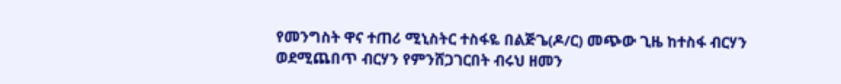የመንግስት ዋና ተጠሪ ሚኒስትር ተስፋዬ በልጅጌ(ዶ/ር) መጭው ጊዜ ከተስፋ ብርሃን ወደሚጨበጥ ብርሃን የምንሸጋገርበት ብሩህ ዘመን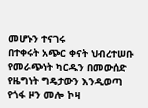መሆኑን ተናገሩ
በተቀሩት አጭር ቀናት ህብረተሠቡ የመራጭነት ካርዱን በመውሰድ የዜግነት ግዴታውን እንዲወጣ የጎፋ ዞን መሎ ኮዛ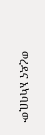ወረዳና አካባቢው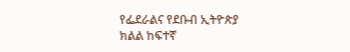የፌደራልና የደቡብ ኢትዮጵያ ክልል ከፍተኛ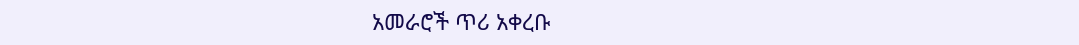አመራሮች ጥሪ አቀረቡ